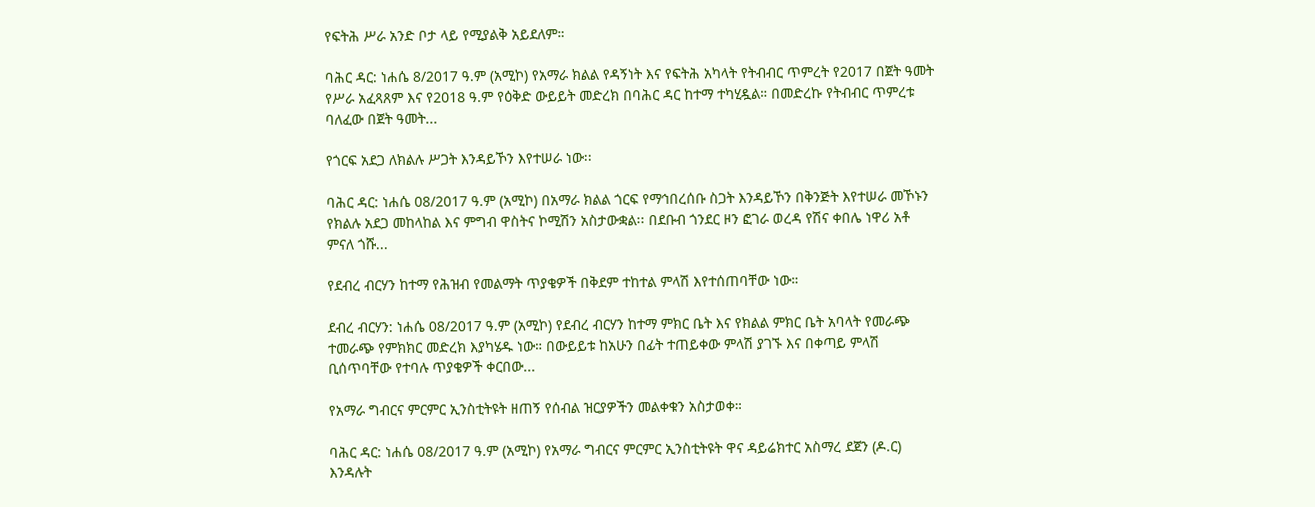የፍትሕ ሥራ አንድ ቦታ ላይ የሚያልቅ አይደለም።

ባሕር ዳር: ነሐሴ 8/2017 ዓ.ም (አሚኮ) የአማራ ክልል የዳኝነት እና የፍትሕ አካላት የትብብር ጥምረት የ2017 በጀት ዓመት የሥራ አፈጻጸም እና የ2018 ዓ.ም የዕቅድ ውይይት መድረክ በባሕር ዳር ከተማ ተካሂዷል። በመድረኩ የትብብር ጥምረቱ ባለፈው በጀት ዓመት...

የጎርፍ አደጋ ለክልሉ ሥጋት እንዳይኾን እየተሠራ ነው፡፡

ባሕር ዳር: ነሐሴ 08/2017 ዓ.ም (አሚኮ) በአማራ ክልል ጎርፍ የማኅበረሰቡ ስጋት እንዳይኾን በቅንጅት እየተሠራ መኾኑን የክልሉ አደጋ መከላከል እና ምግብ ዋስትና ኮሚሽን አስታውቋል፡፡ በደቡብ ጎንደር ዞን ፎገራ ወረዳ የሽና ቀበሌ ነዋሪ አቶ ምናለ ጎሹ...

የደብረ ብርሃን ከተማ የሕዝብ የመልማት ጥያቄዎች በቅደም ተከተል ምላሽ እየተሰጠባቸው ነው።

ደብረ ብርሃን: ነሐሴ 08/2017 ዓ.ም (አሚኮ) የደብረ ብርሃን ከተማ ምክር ቤት እና የክልል ምክር ቤት አባላት የመራጭ ተመራጭ የምክክር መድረክ እያካሄዱ ነው። በውይይቱ ከአሁን በፊት ተጠይቀው ምላሽ ያገኙ እና በቀጣይ ምላሽ ቢሰጥባቸው የተባሉ ጥያቄዎች ቀርበው...

የአማራ ግብርና ምርምር ኢንስቲትዩት ዘጠኝ የሰብል ዝርያዎችን መልቀቁን አስታወቀ።

ባሕር ዳር: ነሐሴ 08/2017 ዓ.ም (አሚኮ) የአማራ ግብርና ምርምር ኢንስቲትዩት ዋና ዳይሬክተር አስማረ ደጀን (ዶ.ር) እንዳሉት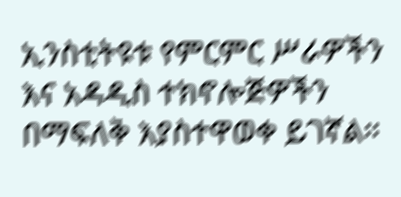ኢንስቲትዩቱ የምርምር ሥራዎችን እና አዳዲስ ተክኖሎጅዎችን በማፍለቅ እያስተዋወቀ ይገኛል።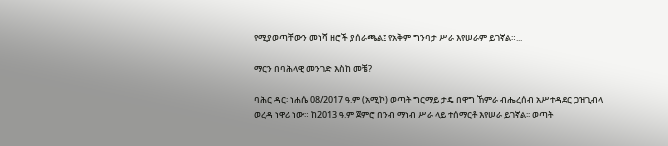የሚያወጣቸውን መነሻ ዘሮች ያሰራጫል፤ የአቅም ግንባታ ሥራ እየሠራም ይገኛል።...

ማርን በባሕላዊ መንገድ እስከ መቼ?

ባሕር ዳር፡ ነሐሴ 08/2017 ዓ.ም (አሚኮ) ወጣት ግርማይ ታዴ በዋግ ኸምራ ብሔረሰብ አሥተዳደር ጋዝጊብላ ወረዳ ነዋሪ ነው። ከ2013 ዓ.ም ጀምሮ በንብ ማነብ ሥራ ላይ ተሰማርቶ እየሠራ ይገኛል፡፡ ወጣት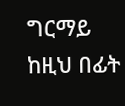ግርማይ ከዚህ በፊት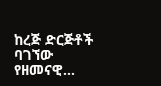ከረጅ ድርጅቶች ባገኘው የዘመናዊ...